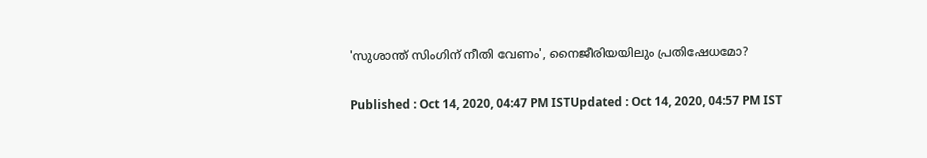'സുശാന്ത് സിംഗിന് നീതി വേണം', നൈജീരിയയിലും പ്രതിഷേധമോ?

Published : Oct 14, 2020, 04:47 PM ISTUpdated : Oct 14, 2020, 04:57 PM IST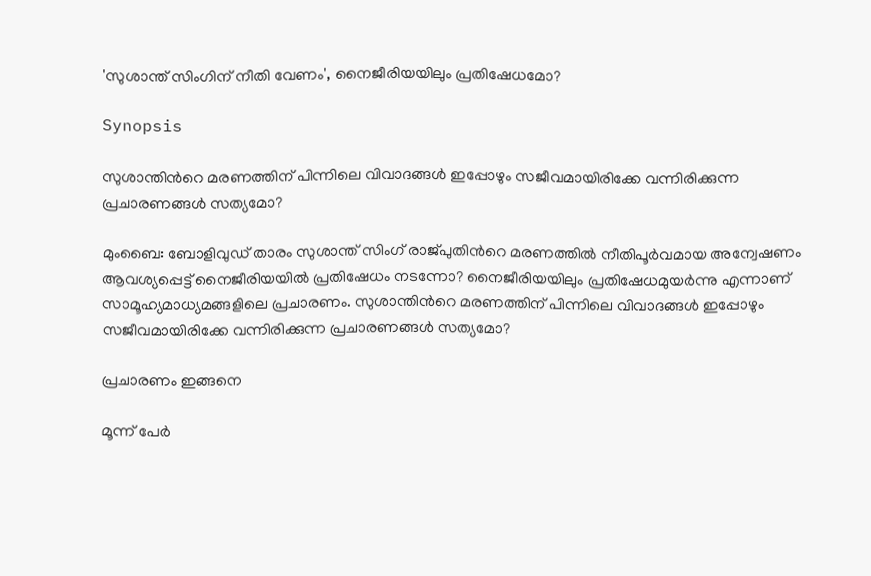'സുശാന്ത് സിംഗിന് നീതി വേണം', നൈജീരിയയിലും പ്രതിഷേധമോ?

Synopsis

സുശാന്തിന്‍റെ മരണത്തിന് പിന്നിലെ വിവാദങ്ങള്‍ ഇപ്പോഴും സജീവമായിരിക്കേ വന്നിരിക്കുന്ന പ്രചാരണങ്ങള്‍ സത്യമോ?

മുംബൈ: ബോളിവുഡ് താരം സുശാന്ത് സിംഗ് രാജ്‌പുതിന്‍റെ മരണത്തില്‍ നീതിപൂര്‍വമായ അന്വേഷണം ആവശ്യപ്പെട്ട് നൈജീരിയയില്‍ പ്രതിഷേധം നടന്നോ? നൈജീരിയയിലും പ്രതിഷേധമുയര്‍ന്നു എന്നാണ് സാമൂഹ്യമാധ്യമങ്ങളിലെ പ്രചാരണം. സുശാന്തിന്‍റെ മരണത്തിന് പിന്നിലെ വിവാദങ്ങള്‍ ഇപ്പോഴും സജീവമായിരിക്കേ വന്നിരിക്കുന്ന പ്രചാരണങ്ങള്‍ സത്യമോ?

പ്രചാരണം ഇങ്ങനെ

മൂന്ന് പേര്‍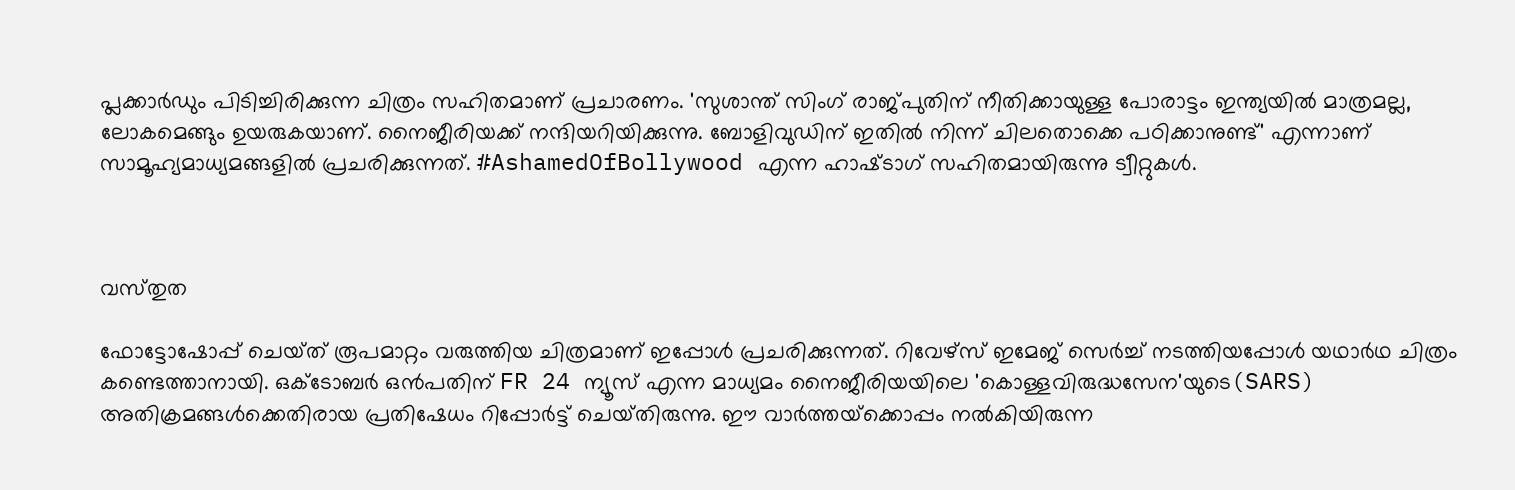പ്ലക്കാര്‍ഡും പിടിച്ചിരിക്കുന്ന ചിത്രം സഹിതമാണ് പ്രചാരണം. 'സുശാന്ത് സിംഗ് രാജ്‌പുതിന് നീതിക്കായുള്ള പോരാട്ടം ഇന്ത്യയില്‍ മാത്രമല്ല, ലോകമെങ്ങും ഉയരുകയാണ്. നൈജീരിയക്ക് നന്ദിയറിയിക്കുന്നു. ബോളിവുഡിന് ഇതില്‍ നിന്ന് ചിലതൊക്കെ പഠിക്കാനുണ്ട്' എന്നാണ് സാമൂഹ്യമാധ്യമങ്ങളില്‍ പ്രചരിക്കുന്നത്. #AshamedOfBollywood എന്ന ഹാഷ്‌ടാഗ് സഹിതമായിരുന്നു ട്വീറ്റുകള്‍.



വസ്‌തുത

ഫോട്ടോഷോപ്പ് ചെയ്‌ത് രൂപമാറ്റം വരുത്തിയ ചിത്രമാണ് ഇപ്പോള്‍ പ്രചരിക്കുന്നത്. റിവേഴ്‌സ് ഇമേജ് സെര്‍ച്ച് നടത്തിയപ്പോള്‍ യഥാര്‍ഥ ചിത്രം കണ്ടെത്താനായി. ഒക്‌ടോബര്‍ ഒന്‍പതിന് FR 24 ന്യൂസ് എന്ന മാധ്യമം നൈജീരിയയിലെ 'കൊള്ളവിരുദ്ധസേന'യുടെ(SARS) അതിക്രമങ്ങള്‍ക്കെതിരായ പ്രതിഷേധം റിപ്പോര്‍ട്ട് ചെയ്‌തിരുന്നു. ഈ വാര്‍ത്തയ്‌ക്കൊപ്പം നല്‍കിയിരുന്ന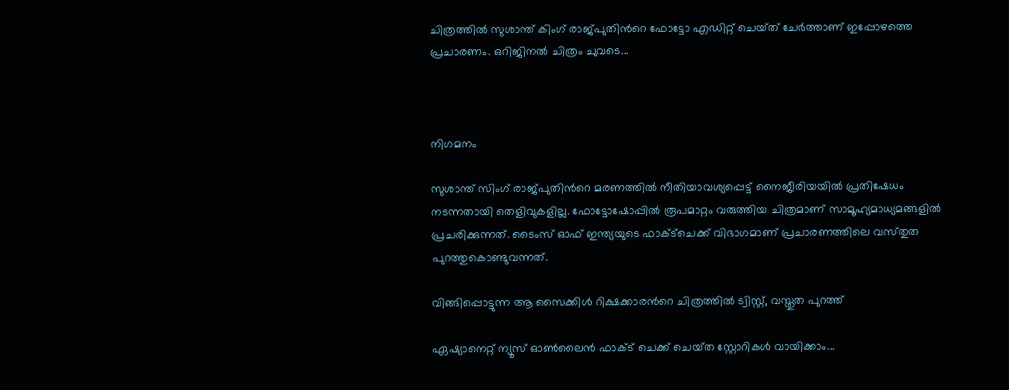ചിത്രത്തില്‍ സുശാന്ത് കിംഗ് രാജ്‌പുതിന്‍റെ ഫോട്ടോ എഡിറ്റ് ചെയ്‌ത് ചേര്‍ത്താണ് ഇപ്പോഴത്തെ  പ്രചാരണം. ഒറിജിനല്‍ ചിത്രം ചുവടെ...



നിഗമനം

സുശാന്ത് സിംഗ് രാജ്‌പുതിന്‍റെ മരണത്തില്‍ നീതിയാവശ്യപ്പെട്ട് നൈജീരിയയില്‍ പ്രതിഷേധം നടന്നതായി തെളിവുകളില്ല. ഫോട്ടോഷോപ്പില്‍ രൂപമാറ്റം വരുത്തിയ ചിത്രമാണ് സാമൂഹ്യമാധ്യമങ്ങളില്‍ പ്രചരിക്കുന്നത്. ടൈംസ് ഓഫ് ഇന്ത്യയുടെ ഫാക്‌ട്‌ചെക്ക് വിഭാഗമാണ് പ്രചാരണത്തിലെ വസ്‌തുത പുറത്തുകൊണ്ടുവന്നത്.

വിങ്ങിപ്പൊട്ടുന്ന ആ സൈക്കിൾ റിക്ഷക്കാരന്‍റെ ചിത്രത്തിൽ ട്വിസ്റ്റ്, വസ്തുത പുറത്ത്

ഏഷ്യാനെറ്റ് ന്യൂസ് ഓണ്‍ലൈന്‍ ഫാക്‌ട് ചെക്ക് ചെയ്‌ത സ്റ്റോറികള്‍ വായിക്കാം...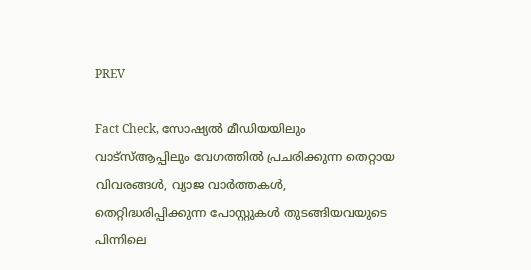PREV

Fact Check, സോഷ്യൽ മീഡിയയിലും വാട്സ്ആപ്പിലും വേഗത്തിൽ പ്രചരിക്കുന്ന തെറ്റായ വിവരങ്ങൾ, വ്യാജ വാർത്തകൾ, തെറ്റിദ്ധരിപ്പിക്കുന്ന പോസ്റ്റുകൾ തുടങ്ങിയവയുടെ പിന്നിലെ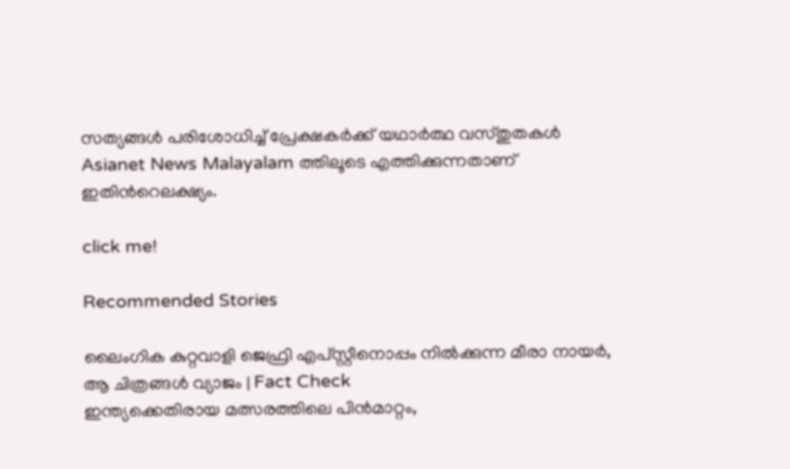സത്യങ്ങൾ പരിശോധിച്ച് പ്രേക്ഷകർക്ക് യഥാർത്ഥ വസ്തുതകൾ Asianet News Malayalam ത്തിലൂടെ എത്തിക്കുന്നതാണ് ഇതിന്‍റെലക്ഷ്യം.

click me!

Recommended Stories

ലൈംഗിക കുറ്റവാളി ജെഫ്രി എപ്‌സ്റ്റീനൊപ്പം നില്‍ക്കുന്ന മീരാ നായർ, ആ ചിത്രങ്ങള്‍ വ്യാജം | Fact Check
ഇന്ത്യക്കെതിരായ മത്സരത്തിലെ പിന്‍മാറ്റം,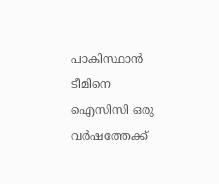പാകിസ്ഥാൻ ടീമിനെ ഐസിസി ഒരു വര്‍ഷത്തേക്ക്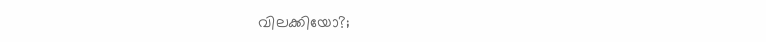വിലക്കിയോ?;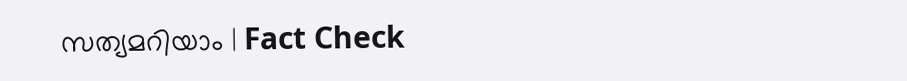സത്യമറിയാം ‌‌| Fact Check